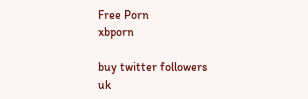Free Porn
xbporn

buy twitter followers
uk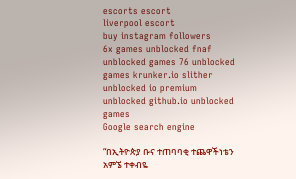escorts escort
liverpool escort
buy instagram followers
6x games unblocked fnaf unblocked games 76 unblocked games krunker.io slither unblocked io premium unblocked github.io unblocked games
Google search engine

“በኢትዮጵያ ቡና ተጠባባቂ ተጨዋችነቴን አምኜ ተቀብዬ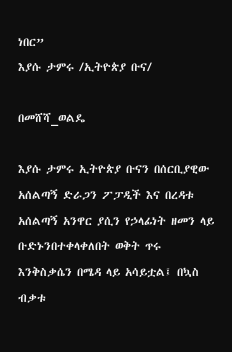ነበር”
እያሱ ታምሩ /ኢትዮጵያ ቡና/

በመሸሻ_ወልዴ

እያሱ ታምሩ ኢትዮጵያ ቡናን በሰርቢያዊው አሰልጣኝ ድራጋን ፖፓዲች እና በረዳቱ አሰልጣኝ አንዋር ያሲን የኃላፊነት ዘመን ላይ ቡድኑንበተቀላቀለበት ወቅት ጥሩ እንቅስቃሴን በሜዳ ላይ አሳይቷል፤ በኳስ ብቃቱ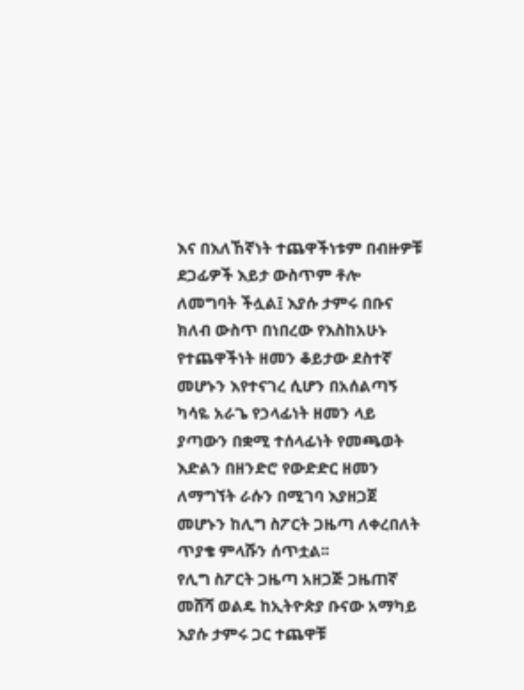እና በእለኸኛነት ተጨዋችነቱም በብዙዎቹ ደጋፊዎች እይታ ውስጥም ቶሎ ለመግባት ችሏል፤ እያሱ ታምሩ በቡና ክለብ ውስጥ በነበረው የእስከአሁኑ የተጨዋችነት ዘመን ቆይታው ደስተኛ መሆኑን እየተናገረ ሲሆን በአሰልጣኝ ካሳዬ አራጌ የኃላፊነት ዘመን ላይ ያጣውን በቋሚ ተሰላፊነት የመጫወት እድልን በዘንድሮ የውድድር ዘመን ለማግኘት ራሱን በሚገባ እያዘጋጀ መሆኑን ከሊግ ስፖርት ጋዜጣ ለቀረበለት ጥያቄ ምላሹን ሰጥቷል፡፡
የሊግ ስፖርት ጋዜጣ አዘጋጅ ጋዜጠኛ መሸሻ ወልዴ ከኢትዮጵያ ቡናው አማካይ እያሱ ታምሩ ጋር ተጨዋቹ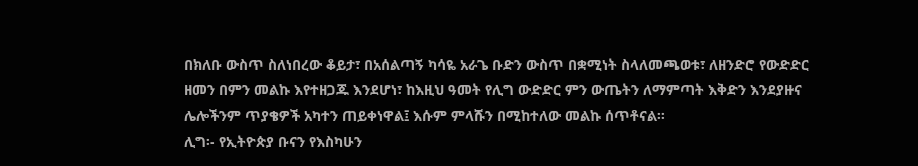በክለቡ ውስጥ ስለነበረው ቆይታ፣ በአሰልጣኝ ካሳዬ አራጌ ቡድን ውስጥ በቋሚነት ስላለመጫወቱ፣ ለዘንድሮ የውድድር ዘመን በምን መልኩ እየተዘጋጁ እንደሆነ፣ ከእዚህ ዓመት የሊግ ውድድር ምን ውጤትን ለማምጣት እቅድን እንደያዙና ሌሎችንም ጥያቄዎች አካተን ጠይቀነዋል፤ እሱም ምላሹን በሚከተለው መልኩ ሰጥቶናል፡፡
ሊግ፡- የኢትዮጵያ ቡናን የእስካሁን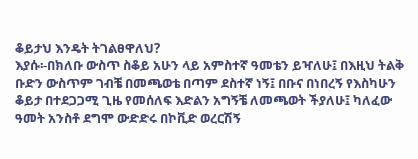ቆይታህ እንዴት ትገልፀዋለህ?
እያሱ፡-በክለቡ ውስጥ ስቆይ አሁን ላይ አምስተኛ ዓመቴን ይዣለሁ፤ በእዚህ ትልቅ ቡድን ውስጥም ገብቼ በመጫወቴ በጣም ደስተኛ ነኝ፤ በቡና በነበረኝ የእስካሁን ቆይታ በተደጋጋሚ ጊዜ የመሰለፍ እድልን አግኝቼ ለመጫወት ችያለሁ፤ ካለፈው ዓመት አንስቶ ደግሞ ውድድሩ በኮቪድ ወረርሽኝ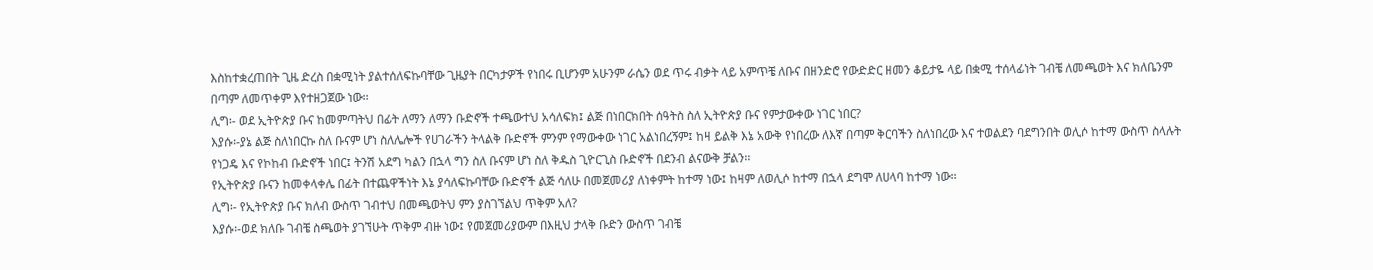እስከተቋረጠበት ጊዜ ድረስ በቋሚነት ያልተሰለፍኩባቸው ጊዜያት በርካታዎች የነበሩ ቢሆንም አሁንም ራሴን ወደ ጥሩ ብቃት ላይ አምጥቼ ለቡና በዘንድሮ የውድድር ዘመን ቆይታዬ ላይ በቋሚ ተሰላፊነት ገብቼ ለመጫወት እና ክለቤንም በጣም ለመጥቀም እየተዘጋጀው ነው፡፡
ሊግ፡- ወደ ኢትዮጵያ ቡና ከመምጣትህ በፊት ለማን ለማን ቡድኖች ተጫውተህ አሳለፍክ፤ ልጅ በነበርክበት ሰዓትስ ስለ ኢትዮጵያ ቡና የምታውቀው ነገር ነበር?
እያሱ፡-ያኔ ልጅ ስለነበርኩ ስለ ቡናም ሆነ ስለሌሎች የሀገራችን ትላልቅ ቡድኖች ምንም የማውቀው ነገር አልነበረኝም፤ ከዛ ይልቅ እኔ አውቅ የነበረው ለእኛ በጣም ቅርባችን ስለነበረው እና ተወልደን ባደግንበት ወሊሶ ከተማ ውስጥ ስላሉት የነጋዴ እና የኮከብ ቡድኖች ነበር፤ ትንሽ አደግ ካልን በኋላ ግን ስለ ቡናም ሆነ ስለ ቅዱስ ጊዮርጊስ ቡድኖች በደንብ ልናውቅ ቻልን፡፡
የኢትዮጵያ ቡናን ከመቀላቀሌ በፊት በተጨዋችነት እኔ ያሳለፍኩባቸው ቡድኖች ልጅ ሳለሁ በመጀመሪያ ለነቀምት ከተማ ነው፤ ከዛም ለወሊሶ ከተማ በኋላ ደግሞ ለሀላባ ከተማ ነው፡፡
ሊግ፡- የኢትዮጵያ ቡና ክለብ ውስጥ ገብተህ በመጫወትህ ምን ያስገኘልህ ጥቅም አለ?
እያሱ፡-ወደ ክለቡ ገብቼ ስጫወት ያገኘሁት ጥቅም ብዙ ነው፤ የመጀመሪያውም በእዚህ ታላቅ ቡድን ውስጥ ገብቼ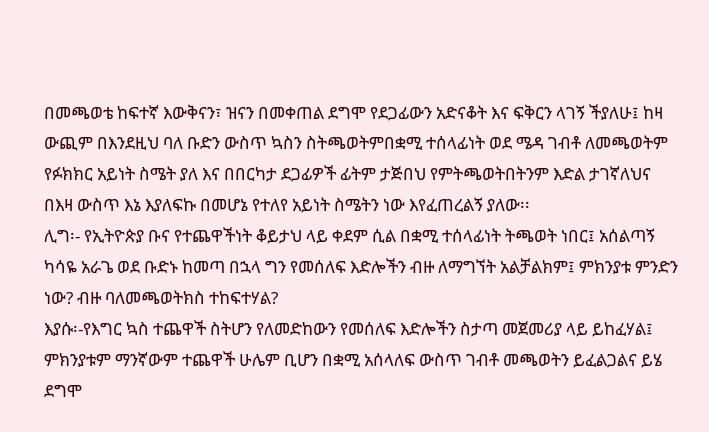በመጫወቴ ከፍተኛ እውቅናን፣ ዝናን በመቀጠል ደግሞ የደጋፊውን አድናቆት እና ፍቅርን ላገኝ ችያለሁ፤ ከዛ ውጪም በእንደዚህ ባለ ቡድን ውስጥ ኳስን ስትጫወትምበቋሚ ተሰላፊነት ወደ ሜዳ ገብቶ ለመጫወትም የፉክክር አይነት ስሜት ያለ እና በበርካታ ደጋፊዎች ፊትም ታጅበህ የምትጫወትበትንም እድል ታገኛለህና በእዛ ውስጥ እኔ እያለፍኩ በመሆኔ የተለየ አይነት ስሜትን ነው እየፈጠረልኝ ያለው፡፡
ሊግ፡- የኢትዮጵያ ቡና የተጨዋችነት ቆይታህ ላይ ቀደም ሲል በቋሚ ተሰላፊነት ትጫወት ነበር፤ አሰልጣኝ ካሳዬ አራጌ ወደ ቡድኑ ከመጣ በኋላ ግን የመሰለፍ እድሎችን ብዙ ለማግኘት አልቻልክም፤ ምክንያቱ ምንድን ነው? ብዙ ባለመጫወትክስ ተከፍተሃል?
እያሱ፡-የእግር ኳስ ተጨዋች ስትሆን የለመድከውን የመሰለፍ እድሎችን ስታጣ መጀመሪያ ላይ ይከፈሃል፤ ምክንያቱም ማንኛውም ተጨዋች ሁሌም ቢሆን በቋሚ አሰላለፍ ውስጥ ገብቶ መጫወትን ይፈልጋልና ይሄ ደግሞ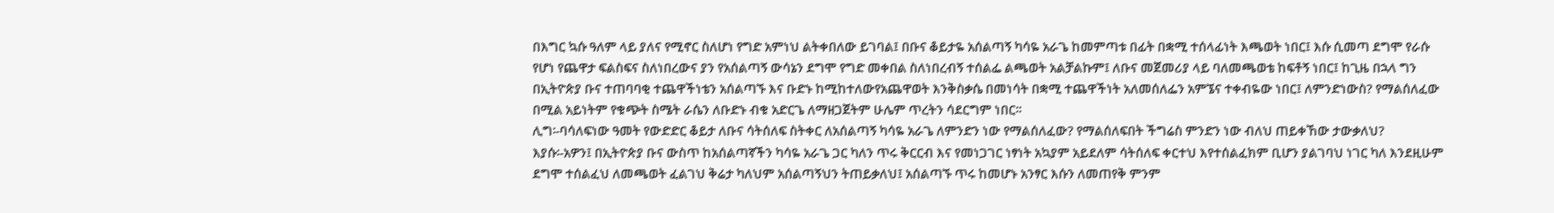በእግር ኳሱ ዓለም ላይ ያለና የሚኖር ስለሆነ የግድ አምነህ ልትቀበለው ይገባል፤ በቡና ቆይታዬ አሰልጣኝ ካሳዬ አራጌ ከመምጣቱ በፊት በቋሚ ተሰላፊነት እጫወት ነበር፤ እሱ ሲመጣ ደግሞ የራሱ የሆነ የጨዋታ ፍልስፍና ስለነበረውና ያን የአሰልጣኝ ውሳኔን ደግሞ የግድ መቀበል ስለነበረብኝ ተሰልፌ ልጫወት አልቻልኩም፤ ለቡና መጀመሪያ ላይ ባለመጫወቴ ከፍቶኝ ነበር፤ ከጊዜ በኋላ ግን በኢትዮጵያ ቡና ተጠባባቂ ተጨዋችነቴን አሰልጣኙ እና ቡድኑ ከሚከተለውየአጨዋወት እንቅስቃሴ በመነሳት በቋሚ ተጨዋችነት አለመሰለፌን አምኜና ተቀብዬው ነበር፤ ለምንድነውስ? የማልሰለፈው በሚል አይነትም የቁጭት ስሜት ራሴን ለቡድኑ ብቁ አድርጌ ለማዘጋጀትም ሁሌም ጥረትን ሳደርግም ነበር፡፡
ሊግ፡-ባሳለፍነው ዓመት የውድድር ቆይታ ለቡና ሳትሰለፍ ስትቀር ለአሰልጣኝ ካሳዬ አራጌ ለምንድን ነው የማልሰለፈው? የማልሰለፍበት ችግሬስ ምንድን ነው ብለህ ጠይቀኸው ታውቃለህ?
እያሱ፡-አዎን፤ በኢትዮጵያ ቡና ውስጥ ከአሰልጣኛችን ካሳዬ አራጌ ጋር ካለን ጥሩ ቅርርብ እና የመነጋገር ነፃነት አኳያም አይደለም ሳትሰለፍ ቀርተህ እየተሰልፈክም ቢሆን ያልገባህ ነገር ካለ እንደዚሁም ደግሞ ተሰልፈህ ለመጫወት ፈልገህ ቅሬታ ካለህም አሰልጣኝህን ትጠይቃለህ፤ አሰልጣኙ ጥሩ ከመሆኑ አንፃር እሱን ለመጠየቅ ምንም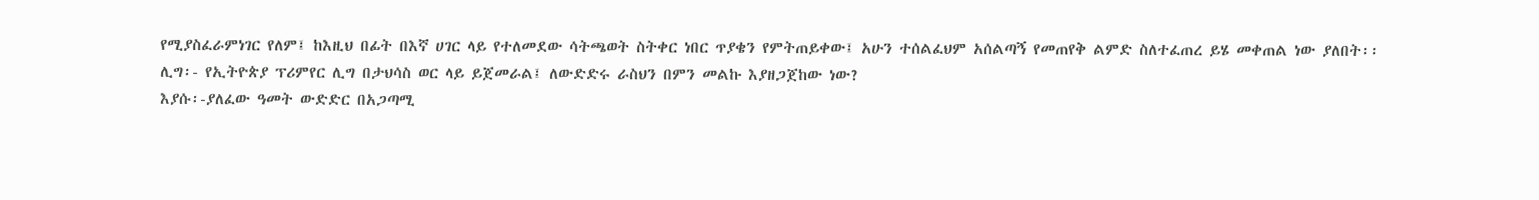የሚያስፈራምነገር የለም፤ ከእዚህ በፊት በእኛ ሀገር ላይ የተለመደው ሳትጫወት ስትቀር ነበር ጥያቄን የምትጠይቀው፤ አሁን ተሰልፈህም አሰልጣኝ የመጠየቅ ልምድ ስለተፈጠረ ይሄ መቀጠል ነው ያለበት፡፡
ሊግ፡- የኢትዮጵያ ፕሪምየር ሊግ በታህሳስ ወር ላይ ይጀመራል፤ ለውድድሩ ራስህን በምን መልኩ እያዘጋጀከው ነው?
እያሱ፡-ያለፈው ዓመት ውድድር በአጋጣሚ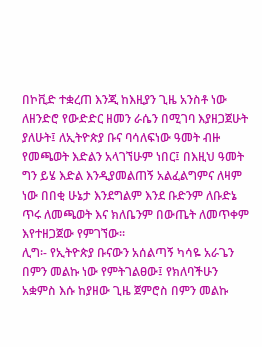በኮቪድ ተቋረጠ እንጂ ከእዚያን ጊዜ አንስቶ ነው ለዘንድሮ የውድድር ዘመን ራሴን በሚገባ እያዘጋጀሁት ያለሁት፤ ለኢትዮጵያ ቡና ባሳለፍነው ዓመት ብዙ የመጫወት እድልን አላገኘሁም ነበር፤ በእዚህ ዓመት ግን ይሄ እድል እንዲያመልጠኝ አልፈልግምና ለዛም ነው በበቂ ሁኔታ እንደግልም እንደ ቡድንም ለቡድኔ ጥሩ ለመጫወት እና ክለቤንም በውጤት ለመጥቀም እየተዘጋጀው የምገኘው፡፡
ሊግ፡- የኢትዮጵያ ቡናውን አሰልጣኝ ካሳዬ አራጌን በምን መልኩ ነው የምትገልፀው፤ የክለባችሁን አቋምስ እሱ ከያዘው ጊዜ ጀምሮስ በምን መልኩ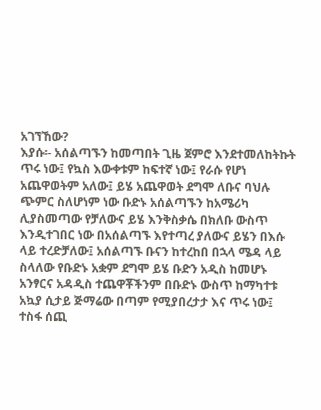አገኘኸው?
እያሱ፡- አሰልጣኙን ከመጣበት ጊዜ ጀምሮ እንደተመለከትኩት ጥሩ ነው፤ የኳስ እውቀቱም ከፍተኛ ነው፤ የራሱ የሆነ አጨዋወትም አለው፤ ይሄ አጨዋወት ደግሞ ለቡና ባህሉ ጭምር ስለሆነም ነው ቡድኑ አሰልጣኙን ከአሜሪካ ሊያስመጣው የቻለውና ይሄ እንቅስቃሴ በክለቡ ውስጥ እንዲተገበር ነው በአሰልጣኙ እየተጣረ ያለውና ይሄን በእሱ ላይ ተረድቻለው፤ አሰልጣኙ ቡናን ከተረከበ በኋላ ሜዳ ላይ ስላለው የቡድኑ አቋም ደግሞ ይሄ ቡድን አዲስ ከመሆኑ አንፃርና አዳዲስ ተጨዋቾችንም በቡድኑ ውስጥ ከማካተቱ አኳያ ሲታይ ጅማሬው በጣም የሚያበረታታ እና ጥሩ ነው፤ ተስፋ ሰጪ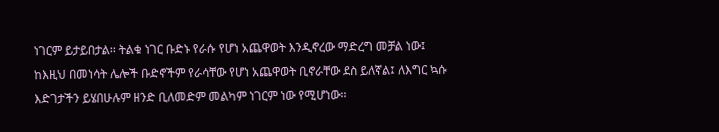ነገርም ይታይበታል፡፡ ትልቁ ነገር ቡድኑ የራሱ የሆነ አጨዋወት እንዲኖረው ማድረግ መቻል ነው፤ ከእዚህ በመነሳት ሌሎች ቡድኖችም የራሳቸው የሆነ አጨዋወት ቢኖራቸው ደስ ይለኛል፤ ለእግር ኳሱ እድገታችን ይሄበሁሉም ዘንድ ቢለመድም መልካም ነገርም ነው የሚሆነው፡፡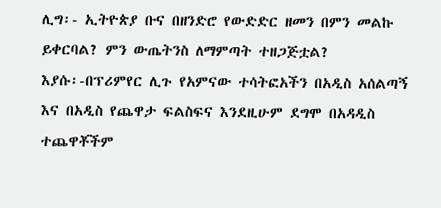ሊግ፡- ኢትዮጵያ ቡና በዘንድሮ የውድድር ዘመን በምን መልኩ ይቀርባል? ምን ውጤትንስ ለማምጣት ተዘጋጅቷል?
እያሱ፡-በፕሪምየር ሊጉ የአምናው ተሳትፎአችን በአዲስ አሰልጣኝ እና በአዲስ የጨዋታ ፍልስፍና እንደዚሁም ደግሞ በአዳዲስ ተጨዋቾችም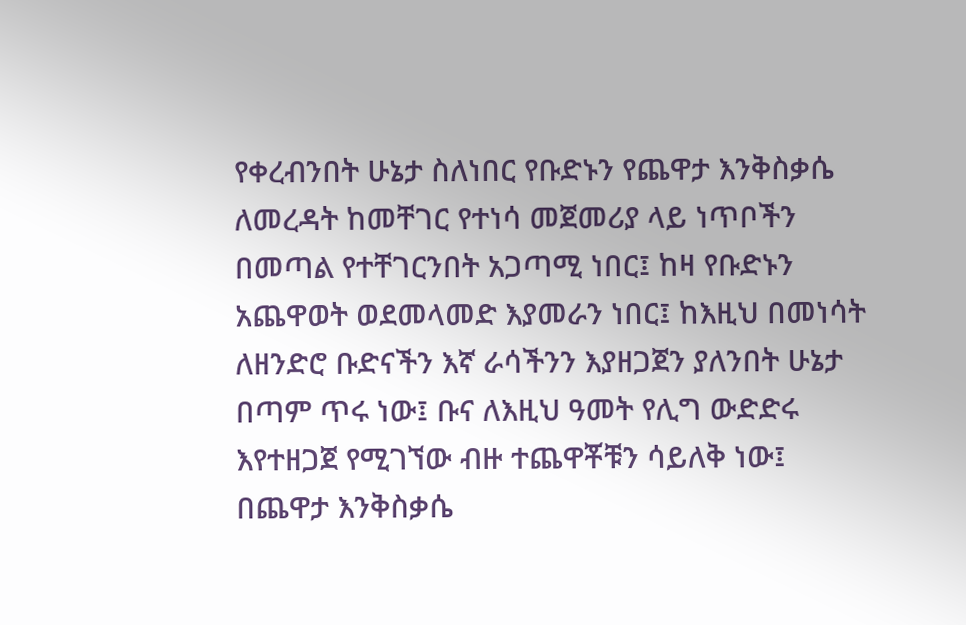የቀረብንበት ሁኔታ ስለነበር የቡድኑን የጨዋታ እንቅስቃሴ ለመረዳት ከመቸገር የተነሳ መጀመሪያ ላይ ነጥቦችን በመጣል የተቸገርንበት አጋጣሚ ነበር፤ ከዛ የቡድኑን አጨዋወት ወደመላመድ እያመራን ነበር፤ ከእዚህ በመነሳት ለዘንድሮ ቡድናችን እኛ ራሳችንን እያዘጋጀን ያለንበት ሁኔታ በጣም ጥሩ ነው፤ ቡና ለእዚህ ዓመት የሊግ ውድድሩ እየተዘጋጀ የሚገኘው ብዙ ተጨዋቾቹን ሳይለቅ ነው፤ በጨዋታ እንቅስቃሴ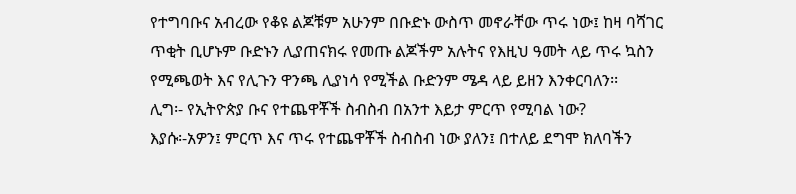የተግባቡና አብረው የቆዩ ልጆቹም አሁንም በቡድኑ ውስጥ መኖራቸው ጥሩ ነው፤ ከዛ ባሻገር ጥቂት ቢሆኑም ቡድኑን ሊያጠናክሩ የመጡ ልጆችም አሉትና የእዚህ ዓመት ላይ ጥሩ ኳስን የሚጫወት እና የሊጉን ዋንጫ ሊያነሳ የሚችል ቡድንም ሜዳ ላይ ይዘን እንቀርባለን፡፡
ሊግ፡- የኢትዮጵያ ቡና የተጨዋቾች ስብስብ በአንተ እይታ ምርጥ የሚባል ነው?
እያሱ፡-አዎን፤ ምርጥ እና ጥሩ የተጨዋቾች ስብስብ ነው ያለን፤ በተለይ ደግሞ ክለባችን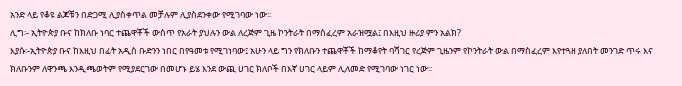አንድ ላይ የቆዩ ልጆቹን በድጋሚ ሊያስቀጥል መቻሉም ሊያስደንቀው የሚገባው ነው፡፡
ሊግ፡- ኢትዮጵያ ቡና ከክለቡ ነባር ተጨዋቾች ውስጥ የአራት ያህሉን ውል ለረጅም ጊዜ ኮንትራት በማስፈረም አራዝሟል፤ በእዚህ ዙሪያ ምን አልክ?
እያሱ፡-ኢትዮጵያ ቡና ከእዚህ በፊት አዲስ ቡድንን ነበር በየዓመቱ የሚገነባው፤ አሁን ላይ ግን የክለቡን ተጨዋቾች ከማቆየት ባሻገር የረጅም ጊዜንም የኮንትራት ውል በማስፈረም እየተጓዘ ያለበት መንገድ ጥሩ እና ክለቡንም ለዋንጫ እንዲጫወትም የሚያደርገው በመሆኑ ይሄ እንደ ውጪ ሀገር ክለቦች በእኛ ሀገር ላይም ሊለመድ የሚገባው ነገር ነው፡፡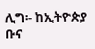ሊግ፡- ከኢትዮጵያ ቡና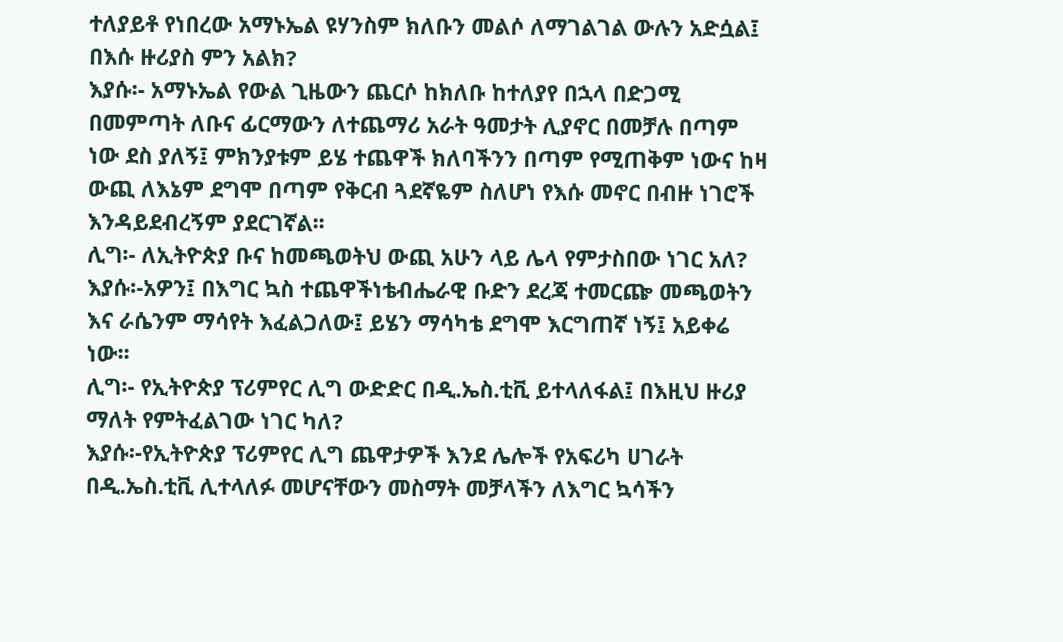ተለያይቶ የነበረው አማኑኤል ዩሃንስም ክለቡን መልሶ ለማገልገል ውሉን አድሷል፤ በእሱ ዙሪያስ ምን አልክ?
እያሱ፡- አማኑኤል የውል ጊዜውን ጨርሶ ከክለቡ ከተለያየ በኋላ በድጋሚ በመምጣት ለቡና ፊርማውን ለተጨማሪ አራት ዓመታት ሊያኖር በመቻሉ በጣም ነው ደስ ያለኝ፤ ምክንያቱም ይሄ ተጨዋች ክለባችንን በጣም የሚጠቅም ነውና ከዛ ውጪ ለእኔም ደግሞ በጣም የቅርብ ጓደኛዬም ስለሆነ የእሱ መኖር በብዙ ነገሮች እንዳይደብረኝም ያደርገኛል፡፡
ሊግ፡- ለኢትዮጵያ ቡና ከመጫወትህ ውጪ አሁን ላይ ሌላ የምታስበው ነገር አለ?
እያሱ፡-አዎን፤ በእግር ኳስ ተጨዋችነቴብሔራዊ ቡድን ደረጃ ተመርጬ መጫወትን እና ራሴንም ማሳየት እፈልጋለው፤ ይሄን ማሳካቴ ደግሞ እርግጠኛ ነኝ፤ አይቀሬ ነው፡፡
ሊግ፡- የኢትዮጵያ ፕሪምየር ሊግ ውድድር በዲ.ኤስ.ቲቪ ይተላለፋል፤ በእዚህ ዙሪያ ማለት የምትፈልገው ነገር ካለ?
እያሱ፡-የኢትዮጵያ ፕሪምየር ሊግ ጨዋታዎች እንደ ሌሎች የአፍሪካ ሀገራት በዲ.ኤስ.ቲቪ ሊተላለፉ መሆናቸውን መስማት መቻላችን ለእግር ኳሳችን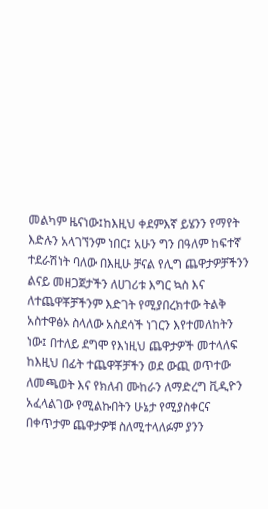መልካም ዜናነው፤ከእዚህ ቀደምእኛ ይሄንን የማየት እድሉን አላገኘንም ነበር፤ አሁን ግን በዓለም ከፍተኛ ተደራሽነት ባለው በእዚሁ ቻናል የሊግ ጨዋታዎቻችንን ልናይ መዘጋጀታችን ለሀገሪቱ እግር ኳስ እና ለተጨዋቾቻችንም እድገት የሚያበረክተው ትልቅ አስተዋፅኦ ስላለው አስደሳች ነገርን እየተመለከትን ነው፤ በተለይ ደግሞ የእነዚህ ጨዋታዎች መተላለፍ ከእዚህ በፊት ተጨዋቾቻችን ወደ ውጪ ወጥተው ለመጫወት እና የክለብ ሙከራን ለማድረግ ቪዲዮን አፈላልገው የሚልኩበትን ሁኔታ የሚያስቀርና በቀጥታም ጨዋታዎቹ ስለሚተላለፉም ያንን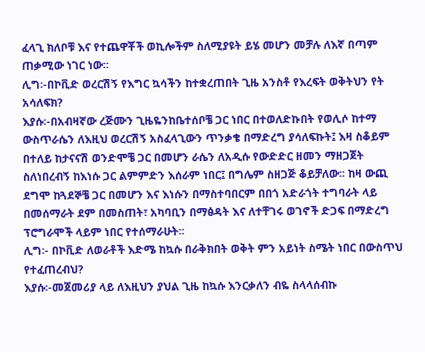ፈላጊ ክለቦቹ እና የተጨዋቾች ወኪሎችም ስለሚያዩት ይሄ መሆን መቻሉ ለእኛ በጣም ጠቃሚው ነገር ነው፡፡
ሊግ፡-በኮቪድ ወረርሽኝ የእግር ኳሳችን ከተቋረጠበት ጊዜ አንስቶ የእረፍት ወቅትህን የት አሳለፍክ?
እያሱ፡-በአብዛኛው ረጅሙን ጊዜዬንከቤተሰቦቼ ጋር ነበር በተወለድኩበት የወሊሶ ከተማ ውስጥራሴን ለእዚህ ወረርሽኝ አስፈላጊውን ጥንቃቄ በማድረግ ያሳለፍኩት፤ እዛ ስቆይም በተለይ ከታናናሽ ወንድሞቼ ጋር በመሆን ራሴን ለአዲሱ የውድድር ዘመን ማዘጋጀት ስለነበረብኝ ከእነሱ ጋር ልምምድን እሰራም ነበር፤ በግሌም ስዘጋጅ ቆይቻለው፡፡ ከዛ ውጪ ደግሞ ከጓደኞቼ ጋር በመሆን እና እነሱን በማስተባበርም በበጎ አድራጎት ተግባራት ላይ በመሰማራት ደም በመስጠት፣ አካባቢን በማፅዳት እና ለተቸገሩ ወገኖች ድጋፍ በማድረግ ፕሮግራሞች ላይም ነበር የተሰማራሁት፡፡
ሊግ፡- በኮቪድ ለወራቶች እድሜ ከኳሱ በራቅክበት ወቅት ምን አይነት ስሜት ነበር በውስጥህ የተፈጠረብህ?
እያሱ፡-መጀመሪያ ላይ ለእዚህን ያህል ጊዜ ከኳሱ እንርቃለን ብዬ ስላላሰብኩ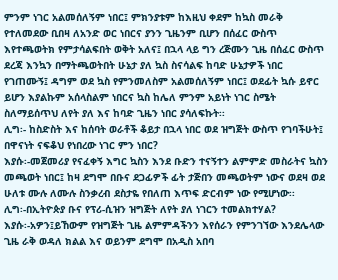ምንም ነገር አልመሰለኝም ነበር፤ ምክንያቱም ከእዚህ ቀደም ከኳስ መራቅ የተለመደው ቢበዛ ለአንድ ወር ነበርና ያንን ጊዜንም ቢሆን በሰፈር ውስጥ እየተጫወትክ የምታሳልፍበት ወቅት አለና፤ በኋላ ላይ ግን ረጅሙን ጊዜ በሰፈር ውስጥ ደረጃ እንኳን በማትጫወትበት ሁኔታ ያለ ኳስ ስናሳልፍ ከባድ ሁኔታዎች ነበር የገጠሙኝ፤ ዳግም ወደ ኳስ የምንመለስም አልመሰለኝም ነበር፤ ወደፊት ኳሱ ይኖር ይሆን እያልኩም አሰላስልም ነበርና ኳስ ከሌለ ምንም አይነት ነገር ስሜት ስለማይሰጥህ ለየት ያለ እና ከባድ ጊዜን ነበር ያሳለፍኩት፡፡
ሊግ፡- ከስድስት እና ከሰባት ወራቶች ቆይታ በኋላ ነበር ወደ ዝግጅት ውስጥ የገባችሁት፤ በዋናነት ናፍቆህ የነበረው ነገር ምን ነበር?
እያሱ፡-መጀመሪያ የናፈቀኝ እግር ኳስን እንደ ቡድን ተናኝተን ልምምድ መስራትና ኳስን መጫወት ነበር፤ ከዛ ደግሞ በቡና ደጋፊዎች ፊት ታጅበን መጫወትም ነውና ወደዛ ወደ ሁለቱ ሙሉ ለሙሉ ስንቃረብ ደስታዬ የበለጠ እጥፍ ድርብም ነው የሚሆነው፡፡
ሊግ፡-በኢትዮጵያ ቡና የፕሪ-ሲዝን ዝግጅት ለየት ያለ ነገርን ተመልክተሃል?
እያሱ፡-አዎን፤ይኸውም የዝግጅት ጊዜ ልምምዳችንን እየሰራን የምንገኘው እንደሌላው ጊዜ ራቅ ወዳለ ክልል እና ወይንም ደግሞ በአዲስ አበባ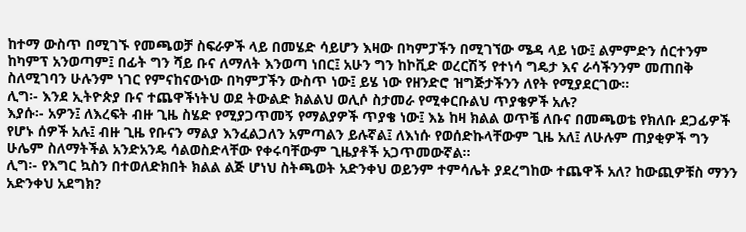ከተማ ውስጥ በሚገኙ የመጫወቻ ስፍራዎች ላይ በመሄድ ሳይሆን እዛው በካምፓችን በሚገኘው ሜዳ ላይ ነው፤ ልምምድን ሰርተንም ከካምፕ አንወጣም፤ በፊት ግን ሻይ ቡና ለማለት እንወጣ ነበር፤ አሁን ግን ከኮቪድ ወረርሽኝ የተነሳ ግዴታ እና ራሳችንንም መጠበቅ ስለሚገባን ሁሉንም ነገር የምናከናውነው በካምፓችን ውስጥ ነው፤ ይሄ ነው የዘንድሮ ዝግጅታችንን ለየት የሚያደርገው፡፡
ሊግ፡- እንደ ኢትዮጵያ ቡና ተጨዋችነትህ ወደ ትውልድ ክልልህ ወሊሶ ስታመራ የሚቀርቡልህ ጥያቄዎች አሉ?
እያሱ፡- አዎን፤ ለእረፍት ብዙ ጊዜ ስሄድ የሚያጋጥመኝ የማልያዎች ጥያቄ ነው፤ እኔ ከዛ ክልል ወጥቼ ለቡና በመጫወቴ የክለቡ ደጋፊዎች የሆኑ ሰዎች አሉ፤ ብዙ ጊዜ የቡናን ማልያ እንፈልጋለን አምጣልን ይሉኛል፤ ለእነሱ የወሰድኩላቸውም ጊዜ አለ፤ ለሁሉም ጠያቂዎች ግን ሁሌም ስለማትችል አንድአንዴ ሳልወስድላቸው የቀሩባቸውም ጊዜያቶች አጋጥመውኛል፡፡
ሊግ፡- የእግር ኳስን በተወለድክበት ክልል ልጅ ሆነህ ስትጫወት አድንቀህ ወይንም ተምሳሌት ያደረግከው ተጨዋች አለ? ከውጪዎቹስ ማንን አድንቀህ አደግክ?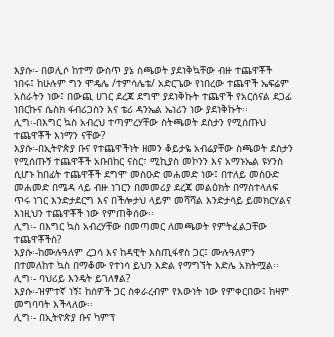እያሱ፡- በወሊሶ ከተማ ውስጥ ያኔ ስጫወት ያደነቅኳቸው ብዙ ተጨዋቾች ነበሩ፤ ከሁሉም ግን ሞዴሌ /ተምሳሌቴ/ አድርጌው የነበረው ተጨዋች ኤፍሬም አስራትን ነው፤ በውጪ ሀገር ደረጃ ደግሞ ያደነቅኩት ተጨዋች የአርሰናል ደጋፊ ነበርኩና ሴስክ ፋብሪጋስን እና ቴሪ ዳንኤል ኤነሪን ነው ያደነቅኩት፡፡
ሊግ፡-በእግር ኳስ አብረህ ተጣምረሃቸው ስትጫወት ደስታን የሚሰጡህ ተጨዋቾች እነማን ናቸው?
እያሱ፡-በኢትዮጵያ ቡና የተጨዋችነት ዘመን ቆይታዬ አብሬያቸው ስጫወት ደስታን የሚሰጡኝ ተጨዋቾች አቡበከር ናስር፣ ሚኪያስ መኮንን እና አማኑኤል ዩሃንስ ሲሆኑ ከበፊት ተጨዋቾች ደግሞ መስዑድ መሐመድ ነው፤ በተለይ መስዑድ መሐመድ በሜዳ ላይ ብዙ ነገርን በመመሪያ ደረጃ መልዕክት በማስተላለፍ ጥሩ ነገር እንድታደርግ እና በችሎታህ ላይም መሻሻል እንድታሳይ ይመክርሃልና እነዚህን ተጨዋቾች ነው የምጠቅሰው፡፡
ሊግ፡- በእግር ኳስ አብረሃቸው በመጣመር ለመጫወት የምትፈልጋቸው ተጨዋቾችስ?
እያሱ፡-ከሙሉዓለም ረጋሳ እና ከዳዊት እስጢፋኖስ ጋር፤ ሙሉዓለምን በተመለከተ ኳስ በማቆሙ የተነሳ ይህን እድል የማግኘት እድሌ አክትሟል፡፡
ሊግ፡- ባህሪይ እንዴት ይገለፃል?
እያሱ፡-ዝምተኛ ነኝ፤ ከሰዎች ጋር ስቀራረብም የእውነት ነው የምቀርበው፤ ከዛም መግባባት እችላለው፡፡
ሊግ፡- በኢትዮጵያ ቡና ካምፕ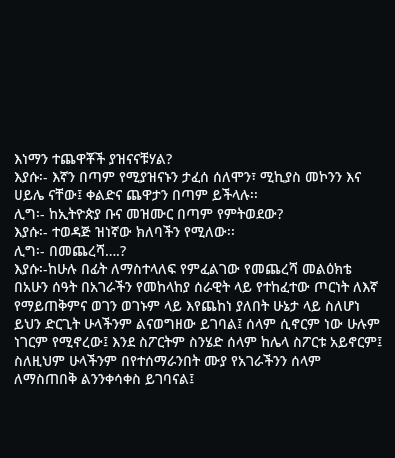እነማን ተጨዋቾች ያዝናናቹሃል?
እያሱ፡- እኛን በጣም የሚያዝናኑን ታፈሰ ሰለሞን፣ ሚኪያስ መኮንን እና ሀይሌ ናቸው፤ ቀልድና ጨዋታን በጣም ይችላሉ፡፡
ሊግ፡- ከኢትዮጵያ ቡና መዝሙር በጣም የምትወደው?
እያሱ፡- ተወዳጅ ዝነኛው ክለባችን የሚለው፡፡
ሊግ፡- በመጨረሻ….?
እያሱ፡-ከሁሉ በፊት ለማስተላለፍ የምፈልገው የመጨረሻ መልዕክቴ በአሁን ሰዓት በአገራችን የመከላከያ ሰራዊት ላይ የተከፈተው ጦርነት ለእኛ የማይጠቅምና ወገን ወገኑም ላይ እየጨከነ ያለበት ሁኔታ ላይ ስለሆነ ይህን ድርጊት ሁላችንም ልናወግዘው ይገባል፤ ሰላም ሲኖርም ነው ሁሉም ነገርም የሚኖረው፤ እንደ ስፖርትም ስንሄድ ሰላም ከሌላ ስፖርቱ አይኖርም፤ ስለዚህም ሁላችንም በየተሰማራንበት ሙያ የአገራችንን ሰላም ለማስጠበቅ ልንንቀሳቀስ ይገባናል፤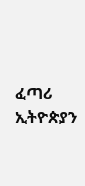ፈጣሪ ኢትዮጵያን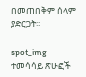በመጠበቅም ሰላም ያድርጋት፡፡

spot_img
ተመሳሳይ ጽሁፎች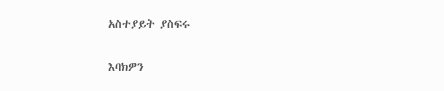አስተያይት ያስፍሩ

እባክዎን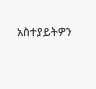አስተያይትዎን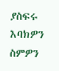ያስፍሩ
እባክዎን ስምዎን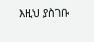እዚህ ያስገቡ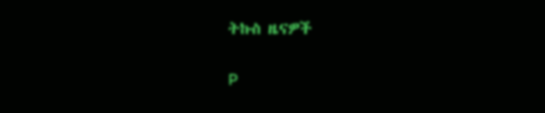ትኩስ ዜናዎች

P